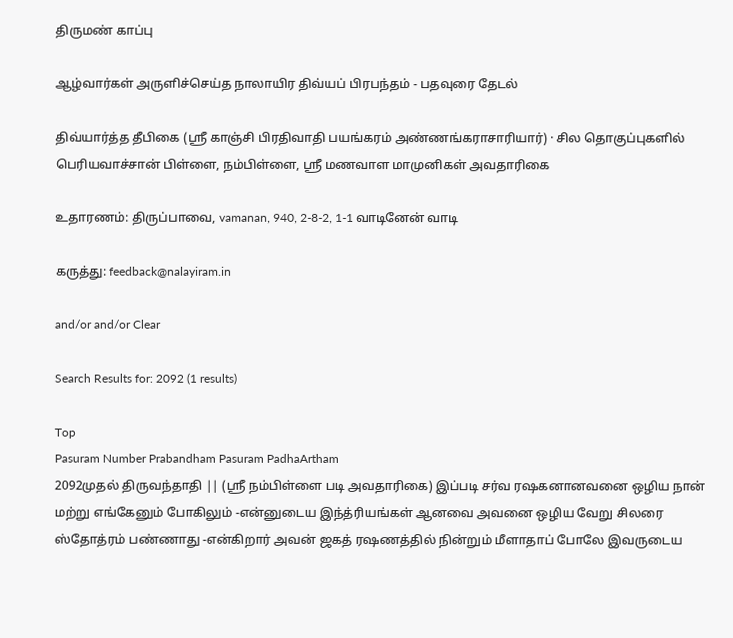திருமண் காப்பு

ஆழ்வார்கள் அருளிச்செய்த நாலாயிர திவ்யப் பிரபந்தம் - பதவுரை தேடல்

திவ்யார்த்த தீபிகை (ஸ்ரீ காஞ்சி பிரதிவாதி பயங்கரம் அண்ணங்கராசாரியார்) · சில தொகுப்புகளில் பெரியவாச்சான் பிள்ளை, நம்பிள்ளை, ஸ்ரீ மணவாள மாமுனிகள் அவதாரிகை

உதாரணம்: திருப்பாவை, vamanan, 940, 2-8-2, 1-1 வாடினேன் வாடி

கருத்து: feedback@nalayiram.in

and/or and/or Clear

Search Results for: 2092 (1 results)

Top
Pasuram Number Prabandham Pasuram PadhaArtham
2092முதல் திருவந்தாதி || (ஸ்ரீ நம்பிள்ளை படி அவதாரிகை) இப்படி சர்வ ரஷகனானவனை ஒழிய நான் மற்று எங்கேனும் போகிலும் -என்னுடைய இந்த்ரியங்கள் ஆனவை அவனை ஒழிய வேறு சிலரை ஸ்தோத்ரம் பண்ணாது -என்கிறார் அவன் ஜகத் ரஷணத்தில் நின்றும் மீளாதாப் போலே இவருடைய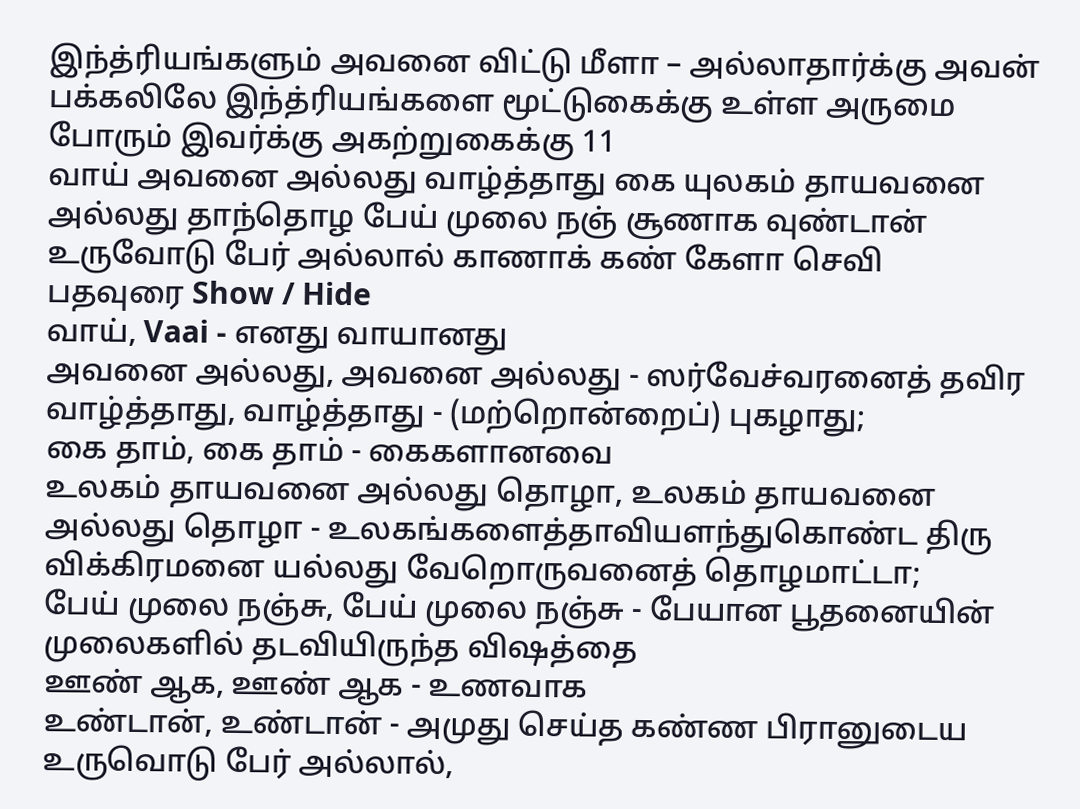இந்த்ரியங்களும் அவனை விட்டு மீளா – அல்லாதார்க்கு அவன் பக்கலிலே இந்த்ரியங்களை மூட்டுகைக்கு உள்ள அருமை போரும் இவர்க்கு அகற்றுகைக்கு 11
வாய் அவனை அல்லது வாழ்த்தாது கை யுலகம் தாயவனை அல்லது தாந்தொழ பேய் முலை நஞ் சூணாக வுண்டான் உருவோடு பேர் அல்லால் காணாக் கண் கேளா செவி
பதவுரை Show / Hide
வாய், Vaai - எனது வாயானது
அவனை அல்லது, அவனை அல்லது - ஸர்வேச்வரனைத் தவிர
வாழ்த்தாது, வாழ்த்தாது - (மற்றொன்றைப்) புகழாது;
கை தாம், கை தாம் - கைகளானவை
உலகம் தாயவனை அல்லது தொழா, உலகம் தாயவனை அல்லது தொழா - உலகங்களைத்தாவியளந்துகொண்ட திரு விக்கிரமனை யல்லது வேறொருவனைத் தொழமாட்டா;
பேய் முலை நஞ்சு, பேய் முலை நஞ்சு - பேயான பூதனையின் முலைகளில் தடவியிருந்த விஷத்தை
ஊண் ஆக, ஊண் ஆக - உணவாக
உண்டான், உண்டான் - அமுது செய்த கண்ண பிரானுடைய
உருவொடு பேர் அல்லால்,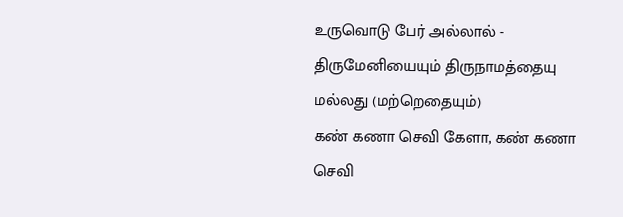உருவொடு பேர் அல்லால் - திருமேனியையும் திருநாமத்தையு மல்லது (மற்றெதையும்)
கண் கணா செவி கேளா, கண் கணா செவி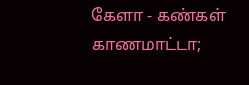கேளா - கண்கள் காணமாட்டா;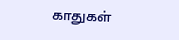காதுகள்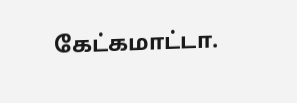கேட்கமாட்டா.